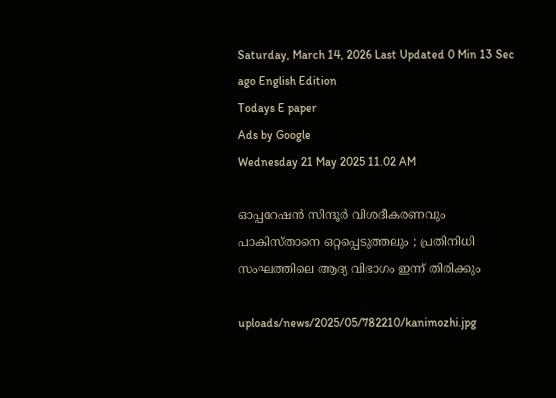Saturday, March 14, 2026 Last Updated 0 Min 13 Sec ago English Edition
Todays E paper
Ads by Google
Wednesday 21 May 2025 11.02 AM

ഓപ്പറേഷന്‍ സിന്ദൂര്‍ വിശദീകരണവും പാകിസ്താനെ ഒറ്റപ്പെടുത്തലും ; പ്രതിനിധി സംഘത്തിലെ ആദ്യ വിഭാഗം ഇന്ന് തിരിക്കും

uploads/news/2025/05/782210/kanimozhi.jpg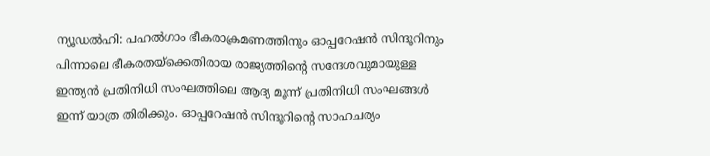ന്യൂഡല്‍ഹി: പഹല്‍ഗാം ഭീകരാക്രമണത്തിനും ഓപ്പറേഷന്‍ സിന്ദൂറിനും പിന്നാലെ ഭീകരതയ്‌ക്കെതിരായ രാജ്യത്തിന്റെ സന്ദേശവുമായുള്ള ഇന്ത്യന്‍ പ്രതിനിധി സംഘത്തിലെ ആദ്യ മൂന്ന് പ്രതിനിധി സംഘങ്ങള്‍ ഇന്ന് യാത്ര തിരിക്കും. ഓപ്പറേഷന്‍ സിന്ദൂറിന്റെ സാഹചര്യം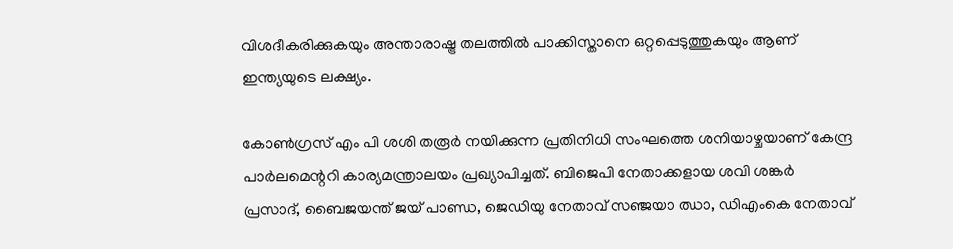വിശദീകരിക്കുകയും അന്താരാഷ്ട്ര തലത്തില്‍ പാക്കിസ്താനെ ഒറ്റപ്പെടുത്തുകയും ആണ് ഇന്ത്യയുടെ ലക്ഷ്യം.

കോണ്‍ഗ്രസ് എം പി ശശി തരൂര്‍ നയിക്കുന്ന പ്രതിനിധി സംഘത്തെ ശനിയാഴ്ചയാണ് കേന്ദ്ര പാര്‍ലമെന്ററി കാര്യമന്ത്രാലയം പ്രഖ്യാപിച്ചത്. ബിജെപി നേതാക്കളായ ശവി ശങ്കര്‍ പ്രസാദ്, ബൈജയന്ത് ജയ് പാണ്ഡ, ജെഡിയു നേതാവ് സഞ്ജയാ ഝാ, ഡിഎംകെ നേതാവ്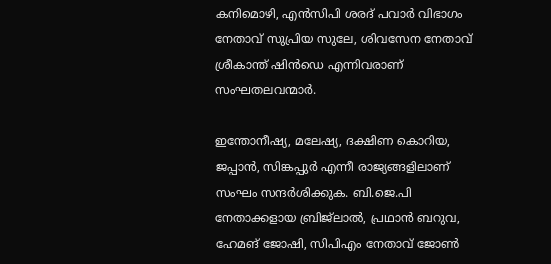കനിമൊഴി, എന്‍സിപി ശരദ് പവാര്‍ വിഭാഗം നേതാവ് സുപ്രിയ സുലേ, ശിവസേന നേതാവ് ശ്രീകാന്ത് ഷിന്‍ഡെ എന്നിവരാണ് സംഘതലവന്മാര്‍.

ഇന്തോനീഷ്യ, മലേഷ്യ, ദക്ഷിണ കൊറിയ, ജപ്പാന്‍, സിങ്കപ്പുര്‍ എന്നീ രാജ്യങ്ങളിലാണ് സംഘം സന്ദര്‍ശിക്കുക. ബി.ജെ.പി നേതാക്കളായ ബ്രിജ്‌ലാല്‍, പ്രഥാന്‍ ബറുവ, ഹേമങ് ജോഷി, സിപിഎം നേതാവ് ജോണ്‍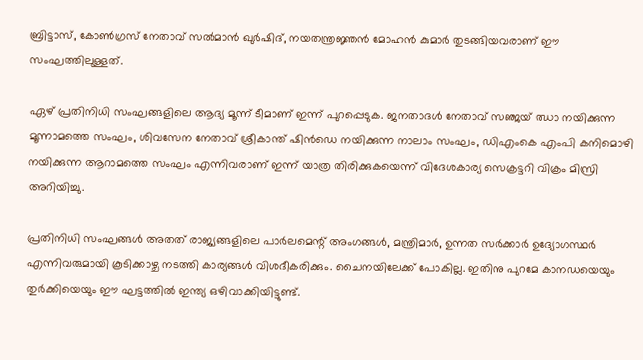ബ്രിട്ടാസ്, കോണ്‍ഗ്രസ് നേതാവ് സല്‍മാന്‍ ഖുര്‍ഷിദ്, നയതന്ത്രജ്ഞന്‍ മോഹന്‍ കുമാര്‍ തുടങ്ങിയവരാണ് ഈ സംഘത്തിലുള്ളത്.

ഏഴ് പ്രതിനിധി സംഘങ്ങളിലെ ആദ്യ മൂന്ന് ടീമാണ് ഇന്ന് പുറപ്പെടുക. ജനതാദള്‍ നേതാവ് സഞ്ജയ് ഝാ നയിക്കുന്ന മൂന്നാമത്തെ സംഘം, ശിവസേന നേതാവ് ശ്രീകാന്ത് ഷിന്‍ഡെ നയിക്കുന്ന നാലാം സംഘം, ഡിഎംകെ എംപി കനിമൊഴി നയിക്കുന്ന ആറാമത്തെ സംഘം എന്നിവരാണ് ഇന്ന് യാത്ര തിരിക്കുകയെന്ന് വിദേശകാര്യ സെക്രട്ടറി വിക്രം മിസ്രി അറിയിച്ചു.

പ്രതിനിധി സംഘങ്ങള്‍ അതത് രാജ്യങ്ങളിലെ പാര്‍ലമെന്റ് അംഗങ്ങള്‍, മന്ത്രിമാര്‍, ഉന്നത സര്‍ക്കാര്‍ ഉദ്യോഗസ്ഥര്‍ എന്നിവരുമായി കൂടിക്കാഴ്ച നടത്തി കാര്യങ്ങള്‍ വിശദീകരിക്കും. ചൈനയിലേക്ക് പോകില്ല. ഇതിനു പുറമേ കാനഡയെയും തുര്‍ക്കിയെയും ഈ ഘട്ടത്തില്‍ ഇന്ത്യ ഒഴിവാക്കിയിട്ടുണ്ട്.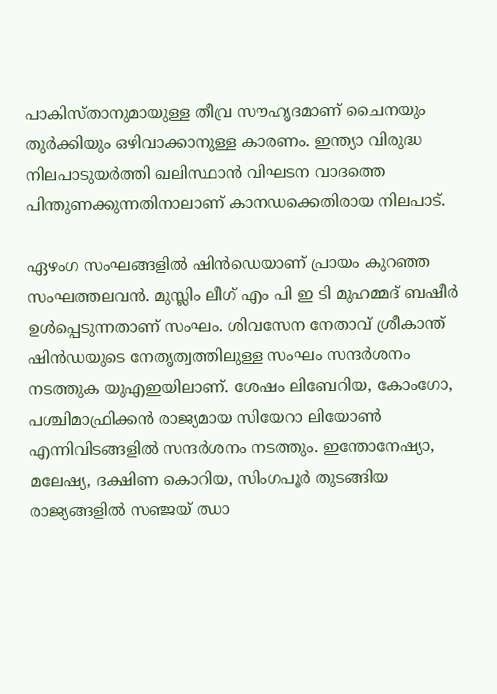പാകിസ്താനുമായുള്ള തീവ്ര സൗഹൃദമാണ് ചൈനയും തുര്‍ക്കിയും ഒഴിവാക്കാനുള്ള കാരണം. ഇന്ത്യാ വിരുദ്ധ നിലപാടുയര്‍ത്തി ഖലിസ്ഥാന്‍ വിഘടന വാദത്തെ പിന്തുണക്കുന്നതിനാലാണ് കാനഡക്കെതിരായ നിലപാട്.

ഏഴംഗ സംഘങ്ങളില്‍ ഷിന്‍ഡെയാണ് പ്രായം കുറഞ്ഞ സംഘത്തലവന്‍. മുസ്ലിം ലീഗ് എം പി ഇ ടി മുഹമ്മദ് ബഷീര്‍ ഉള്‍പ്പെടുന്നതാണ് സംഘം. ശിവസേന നേതാവ് ശ്രീകാന്ത് ഷിന്‍ഡയുടെ നേതൃത്വത്തിലുള്ള സംഘം സന്ദര്‍ശനം നടത്തുക യുഎഇയിലാണ്. ശേഷം ലിബേറിയ, കോംഗോ, പശ്ചിമാഫ്രിക്കന്‍ രാജ്യമായ സിയേറാ ലിയോണ്‍ എന്നിവിടങ്ങളില്‍ സന്ദര്‍ശനം നടത്തും. ഇന്തോനേഷ്യാ, മലേഷ്യ, ദക്ഷിണ കൊറിയ, സിംഗപൂര്‍ തുടങ്ങിയ രാജ്യങ്ങളില്‍ സഞ്ജയ് ഝാ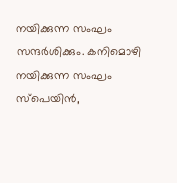നയിക്കുന്ന സംഘം സന്ദര്‍ശിക്കും. കനിമൊഴി നയിക്കുന്ന സംഘം സ്പെയിന്‍,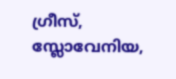ഗ്രീസ്, സ്ലോവേനിയ,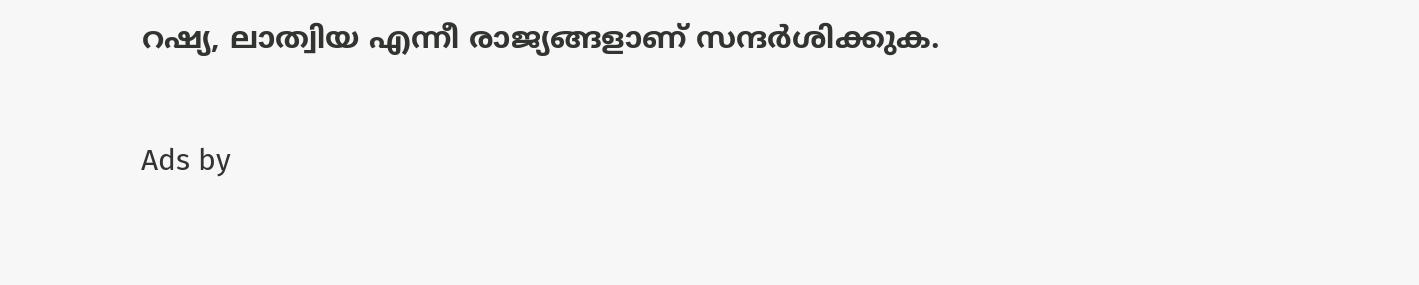റഷ്യ, ലാത്വിയ എന്നീ രാജ്യങ്ങളാണ് സന്ദര്‍ശിക്കുക.

Ads by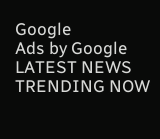Google
Ads by Google
LATEST NEWS
TRENDING NOW